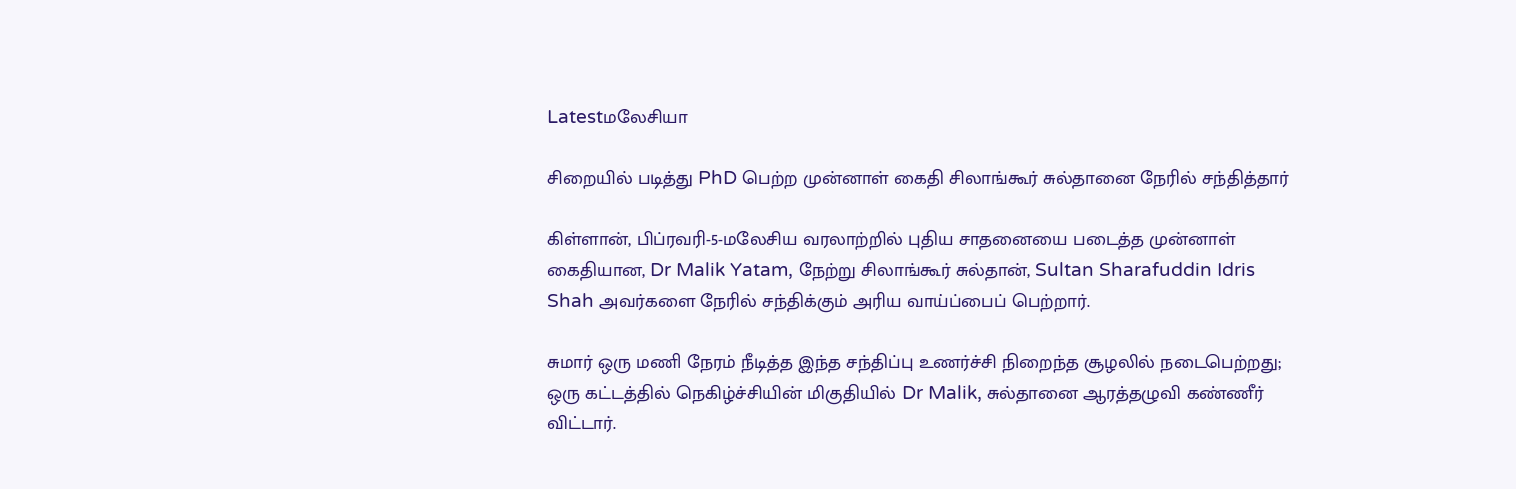Latestமலேசியா

சிறையில் படித்து PhD பெற்ற முன்னாள் கைதி சிலாங்கூர் சுல்தானை நேரில் சந்தித்தார்

கிள்ளான், பிப்ரவரி-5-மலேசிய வரலாற்றில் புதிய சாதனையை படைத்த முன்னாள் கைதியான, Dr Malik Yatam, நேற்று சிலாங்கூர் சுல்தான், Sultan Sharafuddin Idris Shah அவர்களை நேரில் சந்திக்கும் அரிய வாய்ப்பைப் பெற்றார்.

சுமார் ஒரு மணி நேரம் நீடித்த இந்த சந்திப்பு உணர்ச்சி நிறைந்த சூழலில் நடைபெற்றது; ஒரு கட்டத்தில் நெகிழ்ச்சியின் மிகுதியில் Dr Malik, சுல்தானை ஆரத்தழுவி கண்ணீர் விட்டார்.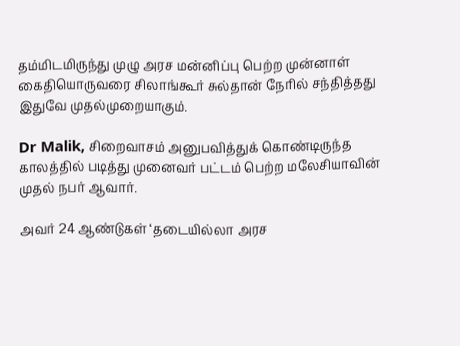தம்மிடமிருந்து முழு அரச மன்னிப்பு பெற்ற முன்னாள் கைதியொருவரை சிலாங்கூர் சுல்தான் நேரில் சந்தித்தது இதுவே முதல்முறையாகும்.

Dr Malik, சிறைவாசம் அனுபவித்துக் கொண்டிருந்த காலத்தில் படித்து முனைவர் பட்டம் பெற்ற மலேசியாவின் முதல் நபர் ஆவார்.

அவர் 24 ஆண்டுகள் ‘தடையில்லா அரச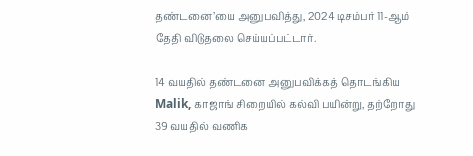தண்டனை’யை அனுபவித்து, 2024 டிசம்பர் 11-ஆம் தேதி விடுதலை செய்யப்பட்டார்.

14 வயதில் தண்டனை அனுபவிக்கத் தொடங்கிய Malik, காஜாங் சிறையில் கல்வி பயின்று, தற்றோது 39 வயதில் வணிக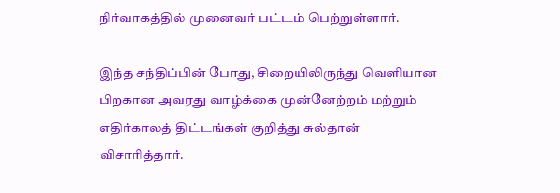நிர்வாகத்தில் முனைவர் பட்டம் பெற்றுள்ளார்.

இந்த சந்திப்பின் போது, சிறையிலிருந்து வெளியான பிறகான அவரது வாழ்க்கை முன்னேற்றம் மற்றும் எதிர்காலத் திட்டங்கள் குறித்து சுல்தான் விசாரித்தார்.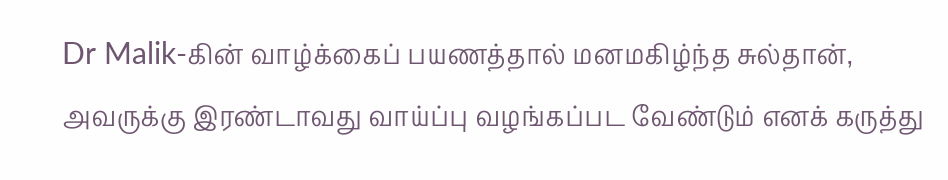Dr Malik-கின் வாழ்க்கைப் பயணத்தால் மனமகிழ்ந்த சுல்தான், அவருக்கு இரண்டாவது வாய்ப்பு வழங்கப்பட வேண்டும் எனக் கருத்து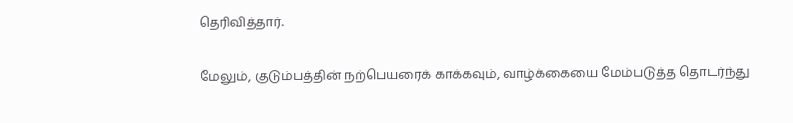தெரிவித்தார்.

மேலும், குடும்பத்தின் நற்பெயரைக் காக்கவும், வாழ்க்கையை மேம்படுத்த தொடர்ந்து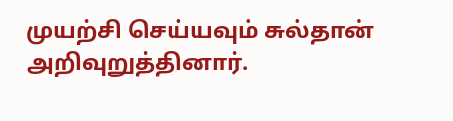முயற்சி செய்யவும் சுல்தான் அறிவுறுத்தினார்.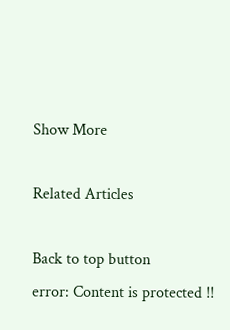Show More

Related Articles

Back to top button
error: Content is protected !!